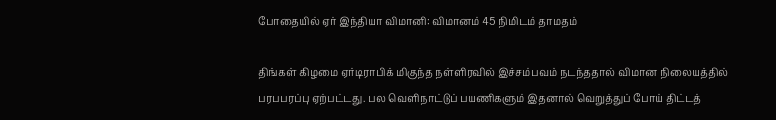போதையில் ஏர் இந்தியா விமானி: விமானம் 45 நிமிடம் தாமதம்

திங்கள் கிழமை ஏர்டிராபிக் மிகுந்த நள்ளிரவில் இச்சம்பவம் நடந்ததால் விமான நிலையத்தில் பரபபரப்பு ஏற்பட்டது. பல வெளிநாட்டுப் பயணிகளும் இதனால் வெறுத்துப் போய் திட்டத்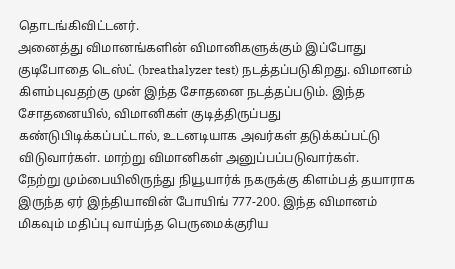தொடங்கிவிட்டனர்.
அனைத்து விமானங்களின் விமானிகளுக்கும் இப்போது குடிபோதை டெஸ்ட் (breathalyzer test) நடத்தப்படுகிறது. விமானம் கிளம்புவதற்கு முன் இந்த சோதனை நடத்தப்படும். இந்த சோதனையில், விமானிகள் குடித்திருப்பது கண்டுபிடிக்கப்பட்டால், உடனடியாக அவர்கள் தடுக்கப்பட்டு விடுவார்கள். மாற்று விமானிகள் அனுப்பப்படுவார்கள்.
நேற்று மும்பையிலிருந்து நியூயார்க் நகருக்கு கிளம்பத் தயாராக இருந்த ஏர் இந்தியாவின் போயிங் 777-200. இந்த விமானம் மிகவும் மதிப்பு வாய்ந்த பெருமைக்குரிய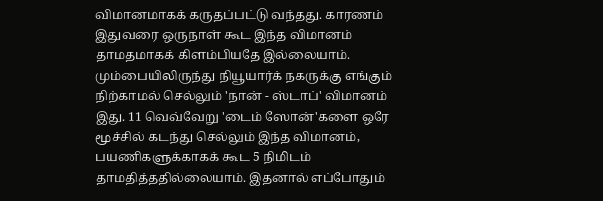விமானமாகக் கருதப்பட்டு வந்தது. காரணம் இதுவரை ஒருநாள் கூட இந்த விமானம் தாமதமாகக் கிளம்பியதே இல்லையாம்.
மும்பையிலிருந்து நியூயார்க் நகருக்கு எங்கும் நிற்காமல் செல்லும் 'நான் - ஸ்டாப்' விமானம் இது. 11 வெவ்வேறு 'டைம் ஸோன்'களை ஒரே மூச்சில் கடந்து செல்லும் இந்த விமானம், பயணிகளுக்காகக் கூட 5 நிமிடம் தாமதித்ததில்லையாம். இதனால் எப்போதும்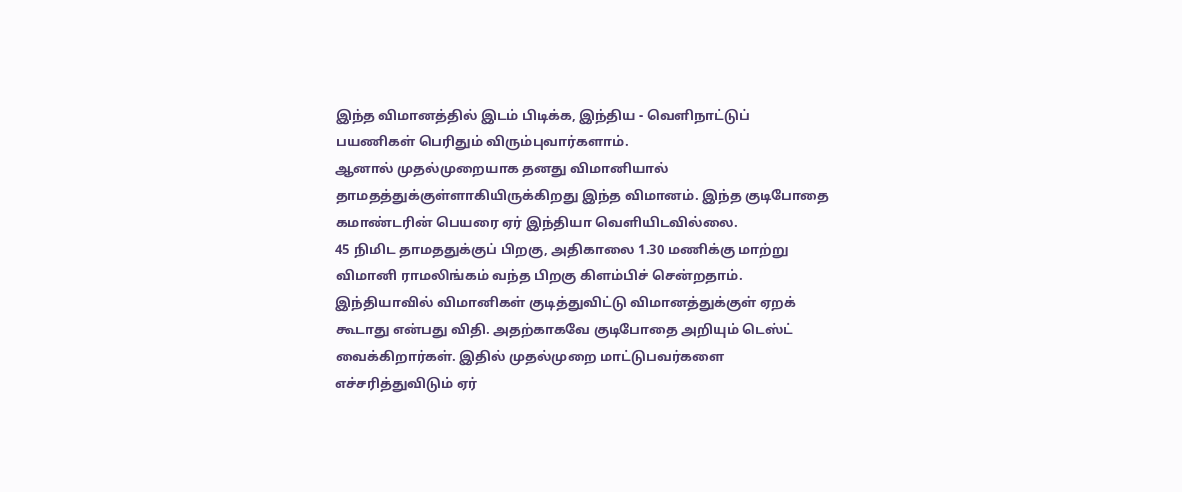இந்த விமானத்தில் இடம் பிடிக்க, இந்திய - வெளிநாட்டுப் பயணிகள் பெரிதும் விரும்புவார்களாம்.
ஆனால் முதல்முறையாக தனது விமானியால் தாமதத்துக்குள்ளாகியிருக்கிறது இந்த விமானம். இந்த குடிபோதை கமாண்டரின் பெயரை ஏர் இந்தியா வெளியிடவில்லை.
45 நிமிட தாமததுக்குப் பிறகு, அதிகாலை 1.30 மணிக்கு மாற்று விமானி ராமலிங்கம் வந்த பிறகு கிளம்பிச் சென்றதாம்.
இந்தியாவில் விமானிகள் குடித்துவிட்டு விமானத்துக்குள் ஏறக் கூடாது என்பது விதி. அதற்காகவே குடிபோதை அறியும் டெஸ்ட் வைக்கிறார்கள். இதில் முதல்முறை மாட்டுபவர்களை எச்சரித்துவிடும் ஏர்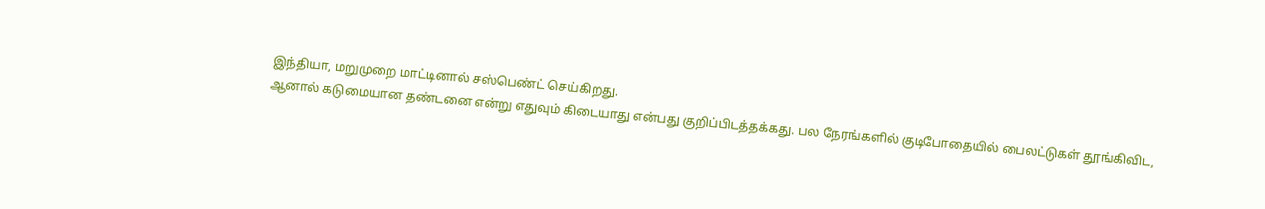இந்தியா, மறுமுறை மாட்டினால் சஸ்பெண்ட் செய்கிறது.
ஆனால் கடுமையான தண்டனை என்று எதுவும் கிடையாது என்பது குறிப்பிடத்தக்கது. பல நேரங்களில் குடிபோதையில் பைலட்டுகள் தூங்கிவிட,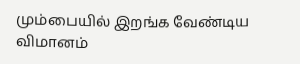மும்பையில் இறங்க வேண்டிய விமானம்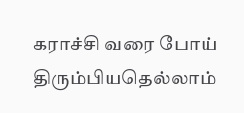கராச்சி வரை போய் திரும்பியதெல்லாம்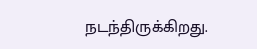நடந்திருக்கிறது.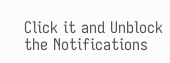Click it and Unblock the Notifications